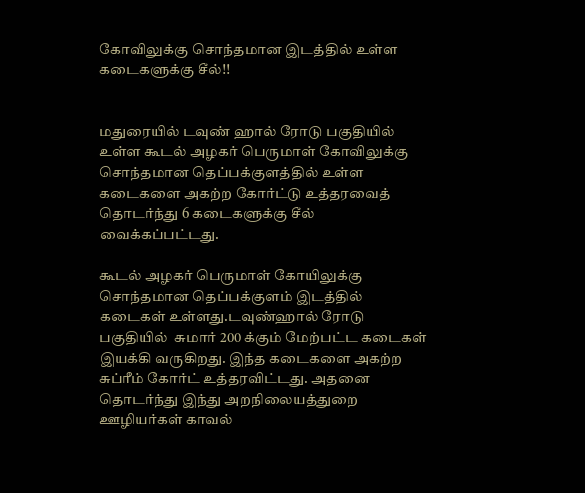கோவிலுக்கு சொந்தமான இடத்தில் உள்ள கடைகளுக்கு சீல்!!


மதுரையில் டவுண் ஹால் ரோடு பகுதியில் உள்ள கூடல் அழகர் பெருமாள் கோவிலுக்கு சொந்தமான தெப்பக்குளத்தில் உள்ள கடைகளை அகற்ற கோர்ட்டு உத்தரவைத் தொடர்ந்து 6 கடைகளுக்கு சீல் வைக்கப்பட்டது.

கூடல் அழகர் பெருமாள் கோயிலுக்கு சொந்தமான தெப்பக்குளம் இடத்தில் கடைகள் உள்ளது.டவுண்ஹால் ரோடு பகுதியில்  சுமார் 200 க்கும் மேற்பட்ட கடைகள் இயக்கி வருகிறது. இந்த கடைகளை அகற்ற சுப்ரீம் கோர்ட் உத்தரவிட்டது. அதனை தொடர்ந்து இந்து அறநிலையத்துறை ஊழியர்கள் காவல்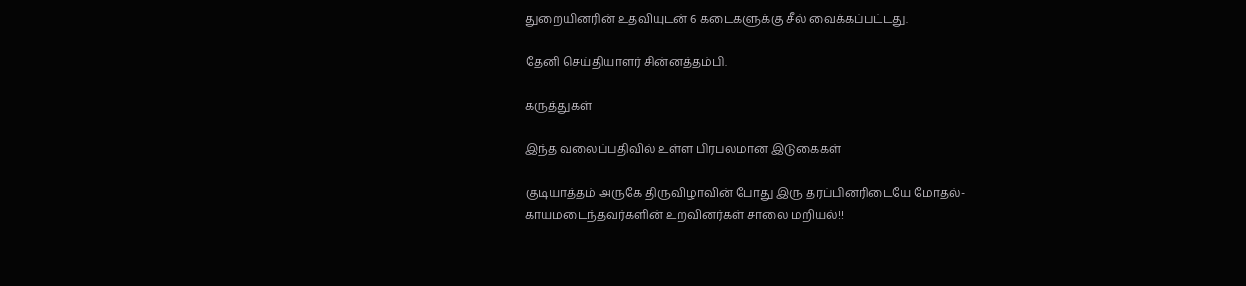துறையினரின் உதவியுடன் 6 கடைகளுக்கு சீல் வைக்கப்பட்டது.

தேனி செய்தியாளர் சின்னத்தம்பி.

கருத்துகள்

இந்த வலைப்பதிவில் உள்ள பிரபலமான இடுகைகள்

குடியாத்தம் அருகே திருவிழாவின் போது இரு தரப்பினரிடையே மோதல்- காயமடைந்தவர்களின் உறவினர்கள் சாலை மறியல்!!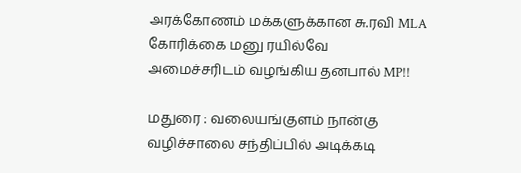அரக்கோணம் மக்களுக்கான சு.ரவி MLA கோரிக்கை மனு ரயில்வே அமைச்சரிடம் வழங்கிய தனபால் MP!!

மதுரை : வலையங்குளம் நான்கு வழிச்சாலை சந்திப்பில் அடிக்கடி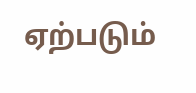ஏற்படும்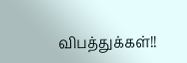விபத்துக்கள்!!